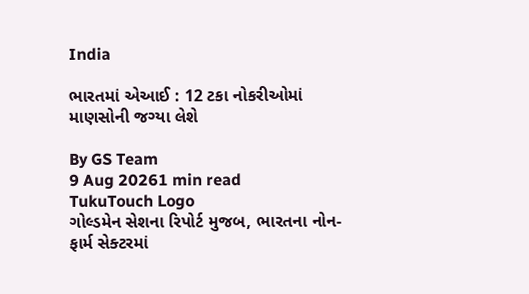India

ભારતમાં એઆઈ : 12 ટકા નોકરીઓમાં માણસોની જગ્યા લેશે

By GS Team
9 Aug 20261 min read
TukuTouch Logo
ગોલ્ડમેન સેશના રિપોર્ટ મુજબ, ભારતના નોન-ફાર્મ સેક્ટરમાં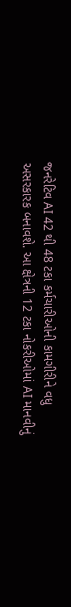જનરેટિવ AI 42 થી 48 ટકા કર્મચારીઓની કામગીરીને વધુ અસરકારક બનાવશે. આ ક્ષેત્રની 12 ટકા નોકરીઓમાં AI માનવીનું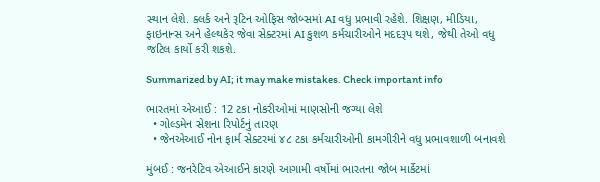સ્થાન લેશે. ક્લર્ક અને રૂટિન ઓફિસ જોબ્સમાં AI વધુ પ્રભાવી રહેશે. શિક્ષણ, મીડિયા, ફાઇનાન્સ અને હેલ્થકેર જેવા સેક્ટરમાં AI કુશળ કર્મચારીઓને મદદરૂપ થશે, જેથી તેઓ વધુ જટિલ કાર્યો કરી શકશે.

Summarized by AI; it may make mistakes. Check important info

ભારતમાં એઆઈ : 12 ટકા નોકરીઓમાં માણસોની જગ્યા લેશે
  • ગોલ્ડમેન સેશના રિપોર્ટનું તારણ
  • જેનએઆઈ નોન ફાર્મ સેક્ટરમાં ૪૮ ટકા કર્મચારીઓની કામગીરીને વધુ પ્રભાવશાળી બનાવશે

મુંબઈ : જનરેટિવ એઆઈને કારણે આગામી વર્ષોમાં ભારતના જોબ માર્કેટમાં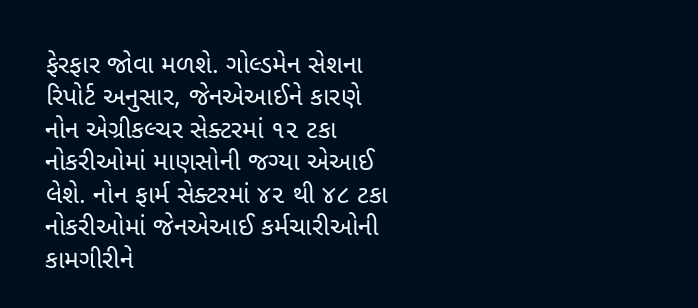ફેરફાર જોવા મળશે. ગોલ્ડમેન સેશના રિપોર્ટ અનુસાર, જેનએઆઈને કારણે નોન એગ્રીકલ્ચર સેક્ટરમાં ૧૨ ટકા નોકરીઓમાં માણસોની જગ્યા એઆઈ લેશે. નોન ફાર્મ સેક્ટરમાં ૪૨ થી ૪૮ ટકા નોકરીઓમાં જેનએઆઈ કર્મચારીઓની કામગીરીને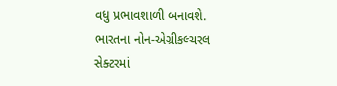વધુ પ્રભાવશાળી બનાવશે.
ભારતના નોન-એગ્રીકલ્ચરલ સેક્ટરમાં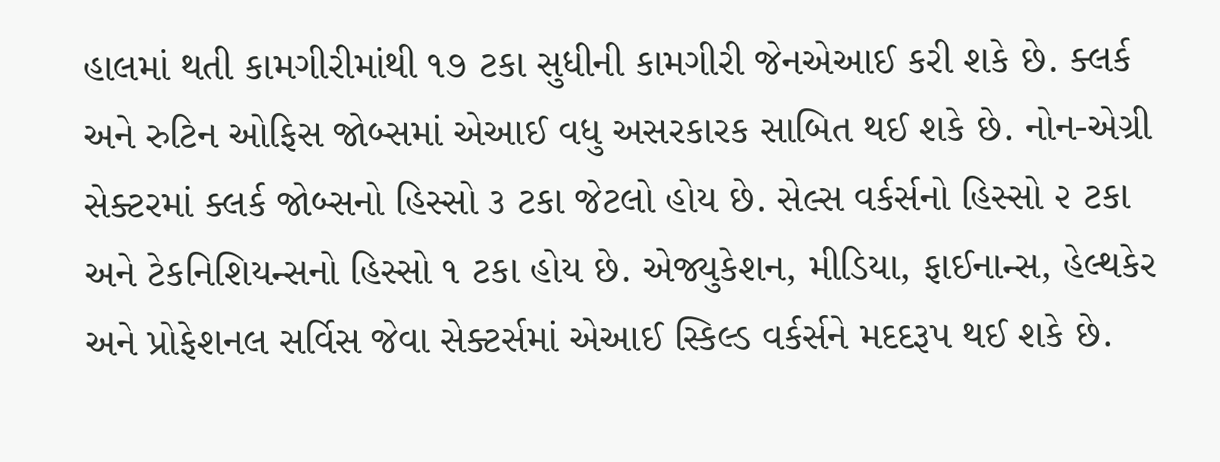હાલમાં થતી કામગીરીમાંથી ૧૭ ટકા સુધીની કામગીરી જેનએઆઈ કરી શકે છે. ક્લર્ક અને રુટિન ઓફિસ જોબ્સમાં એઆઈ વધુ અસરકારક સાબિત થઈ શકે છે. નોન-એગ્રી સેક્ટરમાં ક્લર્ક જોબ્સનો હિસ્સો ૩ ટકા જેટલો હોય છે. સેલ્સ વર્કર્સનો હિસ્સો ૨ ટકા અને ટેકનિશિયન્સનો હિસ્સો ૧ ટકા હોય છે. એજ્યુકેશન, મીડિયા, ફાઈનાન્સ, હેલ્થકેર અને પ્રોફેશનલ સર્વિસ જેવા સેક્ટર્સમાં એઆઈ સ્કિલ્ડ વર્કર્સને મદદરૂપ થઈ શકે છે.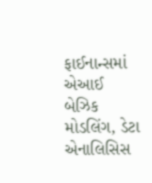ફાઈનાન્સમાં એઆઈ બેઝિક મોડલિંગ, ડેટા એનાલિસિસ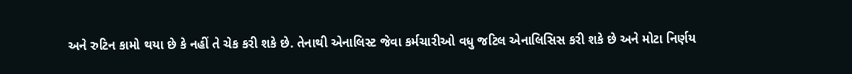અને રુટિન કામો થયા છે કે નહીં તે ચેક કરી શકે છે. તેનાથી એનાલિસ્ટ જેવા કર્મચારીઓ વધુ જટિલ એનાલિસિસ કરી શકે છે અને મોટા નિર્ણય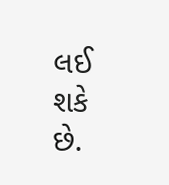લઈ શકે છે.